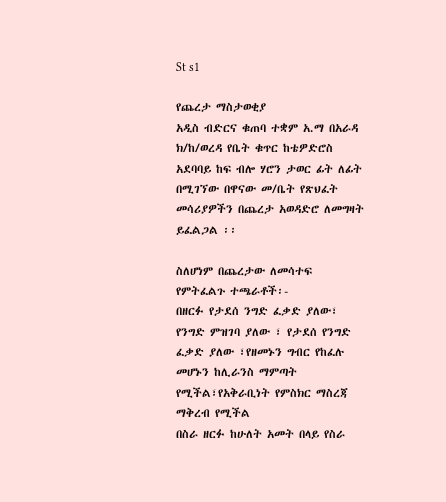St s1

የጨረታ ማስታወቂያ
አዲስ ብድርና ቁጠባ ተቋም አ.ማ በአራዳ ክ/ከ/ወረዳ የቤት ቁጥር ከቴዎድሮስ አደባባይ ከፍ ብሎ ሃሮን ታወር ፊት ለፊት በሚገኘው በዋናው መ/ቤት የጽህፈት መሳሪያዎችን በጨረታ አወዳድሮ ለመግዛት ይፈልጋል ፡፡

ስለሆነም በጨረታው ለመሳተፍ የምትፈልጉ ተጫራቶች፡-
በዘርፉ የታደሰ ንግድ ፈቃድ ያለው፣ የንግድ ምዝገባ ያለው ፣ የታደሰ የንግድ ፈቃድ ያለው ፣የዘመኑን ግብር የከፈሉ መሆኑን ከሊራንስ ማምጣት የሚችል፣የአቅራቢነት የምስክር ማስረጃ ማቅረብ የሚችል
በስራ ዘርፉ ከሁለት አመት በላይ የስራ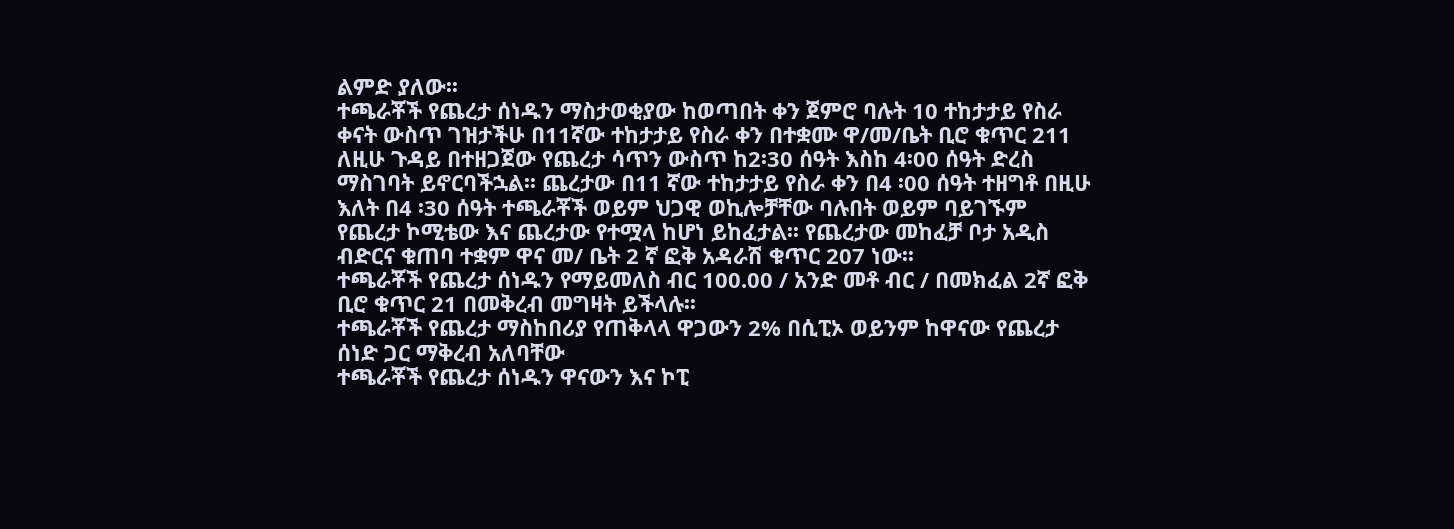ልምድ ያለው፡፡
ተጫራቾች የጨረታ ሰነዱን ማስታወቂያው ከወጣበት ቀን ጀምሮ ባሉት 10 ተከታታይ የስራ ቀናት ውስጥ ገዝታችሁ በ11ኛው ተከታታይ የስራ ቀን በተቋሙ ዋ/መ/ቤት ቢሮ ቁጥር 211 ለዚሁ ጉዳይ በተዘጋጀው የጨረታ ሳጥን ውስጥ ከ2፡30 ሰዓት እስከ 4፡00 ሰዓት ድረስ ማስገባት ይኖርባችኋል፡፡ ጨረታው በ11 ኛው ተከታታይ የስራ ቀን በ4 ፡00 ሰዓት ተዘግቶ በዚሁ እለት በ4 ፡30 ሰዓት ተጫራቾች ወይም ህጋዊ ወኪሎቻቸው ባሉበት ወይም ባይገኙም የጨረታ ኮሚቴው እና ጨረታው የተሟላ ከሆነ ይከፈታል፡፡ የጨረታው መከፈቻ ቦታ አዲስ ብድርና ቁጠባ ተቋም ዋና መ/ ቤት 2 ኛ ፎቅ አዳራሽ ቁጥር 207 ነው፡፡
ተጫራቾች የጨረታ ሰነዱን የማይመለስ ብር 100.00 / አንድ መቶ ብር / በመክፈል 2ኛ ፎቅ ቢሮ ቁጥር 21 በመቅረብ መግዛት ይችላሉ፡፡
ተጫራቾች የጨረታ ማስከበሪያ የጠቅላላ ዋጋውን 2% በሲፒኦ ወይንም ከዋናው የጨረታ ሰነድ ጋር ማቅረብ አለባቸው
ተጫራቾች የጨረታ ሰነዱን ዋናውን እና ኮፒ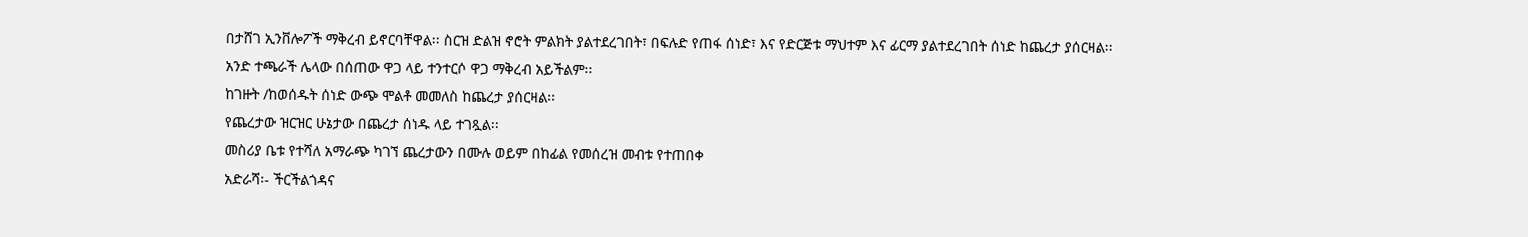በታሸገ ኢንቨሎፖች ማቅረብ ይኖርባቸዋል፡፡ ስርዝ ድልዝ ኖሮት ምልክት ያልተደረገበት፣ በፍሉድ የጠፋ ሰነድ፣ እና የድርጅቱ ማህተም እና ፊርማ ያልተደረገበት ሰነድ ከጨረታ ያሰርዛል፡፡
አንድ ተጫራች ሌላው በሰጠው ዋጋ ላይ ተንተርሶ ዋጋ ማቅረብ አይችልም፡፡
ከገዙት /ከወሰዱት ሰነድ ውጭ ሞልቶ መመለስ ከጨረታ ያሰርዛል፡፡
የጨረታው ዝርዝር ሁኔታው በጨረታ ሰነዱ ላይ ተገጿል፡፡
መስሪያ ቤቱ የተሻለ አማራጭ ካገኘ ጨረታውን በሙሉ ወይም በከፊል የመሰረዝ መብቱ የተጠበቀ
አድራሻ፡- ችርችልጎዳና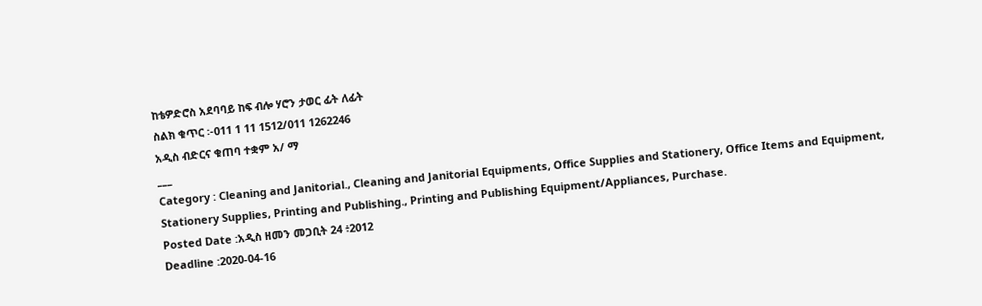ከቴዎድሮስ አደባባይ ከፍ ብሎ ሃሮን ታወር ፊት ለፊት
ስልክ ቁጥር ፡-011 1 11 1512/011 1262246
አዲስ ብድርና ቁጠባ ተቋም አ/ ማ
___
Category : Cleaning and Janitorial., Cleaning and Janitorial Equipments, Office Supplies and Stationery, Office Items and Equipment, Stationery Supplies, Printing and Publishing., Printing and Publishing Equipment/Appliances, Purchase.
Posted Date :አዲስ ዘመን መጋቢት 24 ፥2012
Deadline :2020-04-16